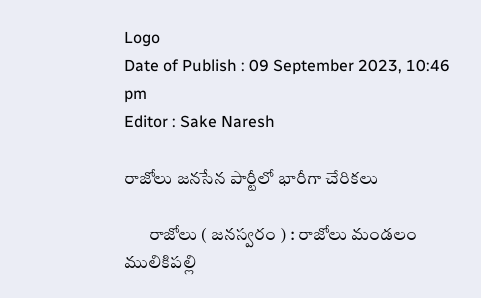Logo
Date of Publish : 09 September 2023, 10:46 pm
Editor : Sake Naresh

రాజోలు జనసేన పార్టీలో భారీగా చేరికలు

       రాజోలు ( జనస్వరం ) : రాజోలు మండలం ములికిపల్లి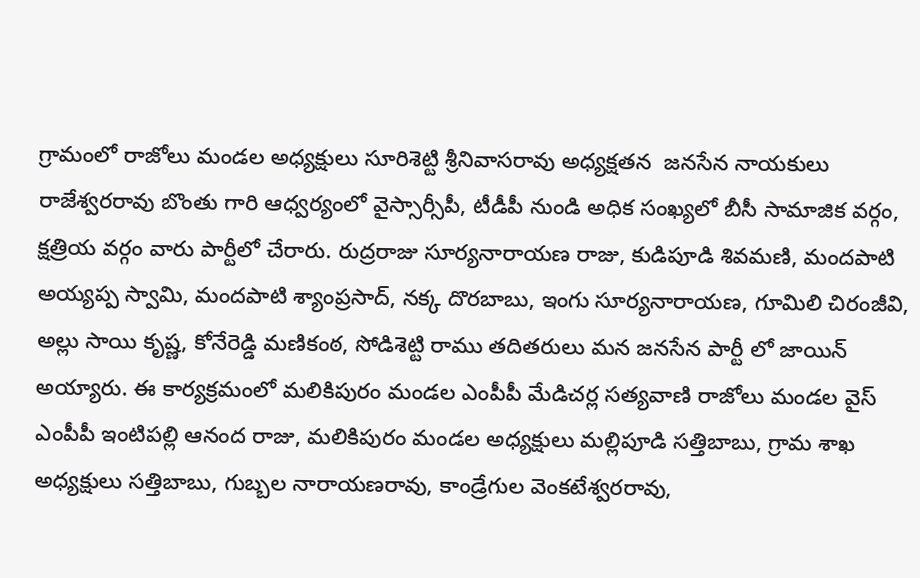గ్రామంలో రాజోలు మండల అధ్యక్షులు సూరిశెట్టి శ్రీనివాసరావు అధ్యక్షతన  జనసేన నాయకులు రాజేశ్వరరావు బొంతు గారి ఆధ్వర్యంలో వైస్సార్సీపీ, టీడీపీ నుండి అధిక సంఖ్యలో బీసీ సామాజిక వర్గం, క్షత్రియ వర్గం వారు పార్టీలో చేరారు. రుద్రరాజు సూర్యనారాయణ రాజు, కుడిపూడి శివమణి, మందపాటి అయ్యప్ప స్వామి, మందపాటి శ్యాంప్రసాద్, నక్క దొరబాబు, ఇంగు సూర్యనారాయణ, గూమిలి చిరంజీవి, అల్లు సాయి కృష్ణ, కోనేరెడ్డి మణికంఠ, సోడిశెట్టి రాము తదితరులు మన జనసేన పార్టీ లో జాయిన్ అయ్యారు. ఈ కార్యక్రమంలో మలికిపురం మండల ఎంపీపీ మేడిచర్ల సత్యవాణి రాజోలు మండల వైస్ ఎంపీపీ ఇంటిపల్లి ఆనంద రాజు, మలికిపురం మండల అధ్యక్షులు మల్లిపూడి సత్తిబాబు, గ్రామ శాఖ అధ్యక్షులు సత్తిబాబు, గుబ్బల నారాయణరావు, కాండ్రేగుల వెంకటేశ్వరరావు,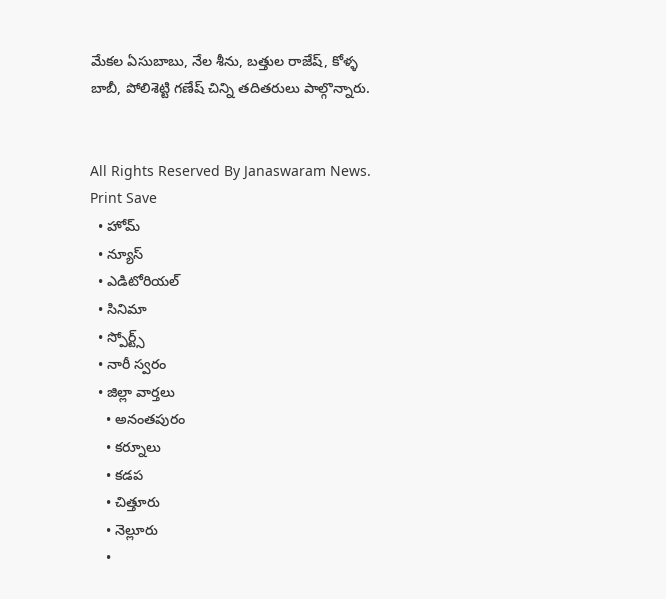మేకల ఏసుబాబు, నేల శీను, బత్తుల రాజేష్, కోళ్ళ బాబీ, పోలిశెట్టి గణేష్ చిన్ని తదితరులు పాల్గొన్నారు.


All Rights Reserved By Janaswaram News.
Print Save
  • హోమ్
  • న్యూస్
  • ఎడిటోరియల్
  • సినిమా
  • స్పోర్ట్స్
  • నారీ స్వరం
  • జిల్లా వార్తలు
    • అనంతపురం
    • కర్నూలు
    • కడప
    • చిత్తూరు
    • నెల్లూరు
    •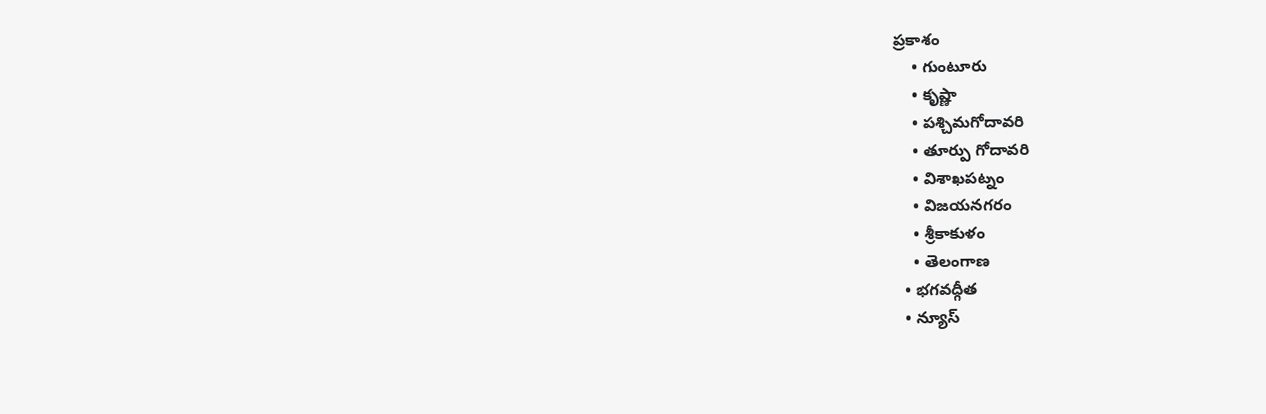ప్రకాశం
    • గుంటూరు
    • కృష్ణా
    • పశ్చిమగోదావరి
    • తూర్పు గోదావరి
    • విశాఖపట్నం
    • విజయనగరం
    • శ్రీకాకుళం
    • తెలంగాణ
  • భగవద్గీత
  • న్యూస్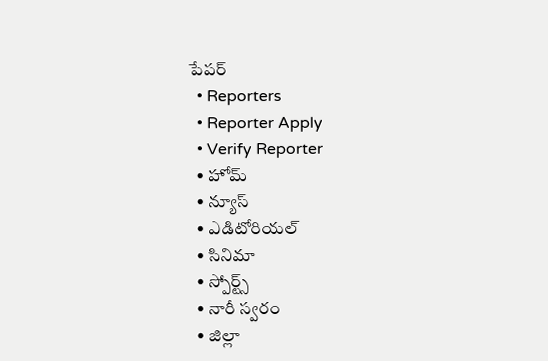పేపర్
  • Reporters
  • Reporter Apply
  • Verify Reporter
  • హోమ్
  • న్యూస్
  • ఎడిటోరియల్
  • సినిమా
  • స్పోర్ట్స్
  • నారీ స్వరం
  • జిల్లా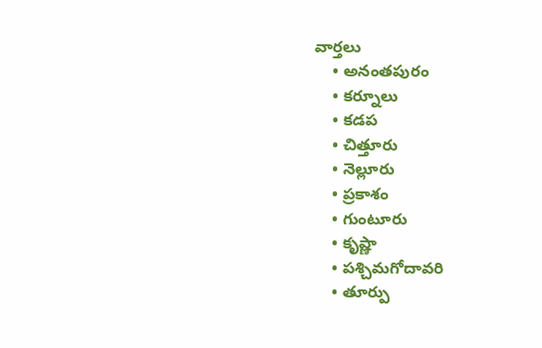వార్తలు
    • అనంతపురం
    • కర్నూలు
    • కడప
    • చిత్తూరు
    • నెల్లూరు
    • ప్రకాశం
    • గుంటూరు
    • కృష్ణా
    • పశ్చిమగోదావరి
    • తూర్పు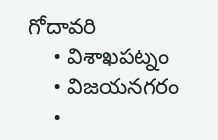గోదావరి
    • విశాఖపట్నం
    • విజయనగరం
    •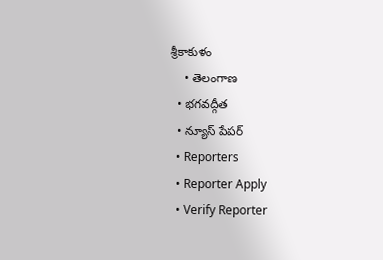శ్రీకాకుళం
    • తెలంగాణ
  • భగవద్గీత
  • న్యూస్ పేపర్
  • Reporters
  • Reporter Apply
  • Verify Reporter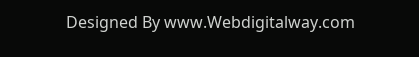Designed By www.Webdigitalway.com